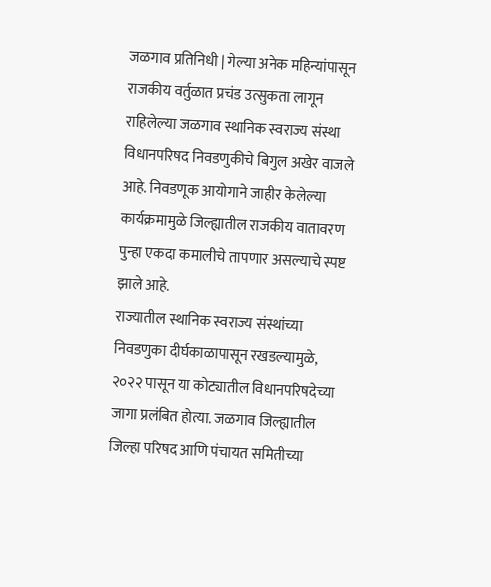जळगाव प्रतिनिधी | गेल्या अनेक महिन्यांपासून राजकीय वर्तुळात प्रचंड उत्सुकता लागून राहिलेल्या जळगाव स्थानिक स्वराज्य संस्था विधानपरिषद निवडणुकीचे बिगुल अखेर वाजले आहे. निवडणूक आयोगाने जाहीर केलेल्या कार्यक्रमामुळे जिल्ह्यातील राजकीय वातावरण पुन्हा एकदा कमालीचे तापणार असल्याचे स्पष्ट झाले आहे.
राज्यातील स्थानिक स्वराज्य संस्थांच्या निवडणुका दीर्घकाळापासून रखडल्यामुळे, २०२२ पासून या कोट्यातील विधानपरिषदेच्या जागा प्रलंबित होत्या. जळगाव जिल्ह्यातील जिल्हा परिषद आणि पंचायत समितीच्या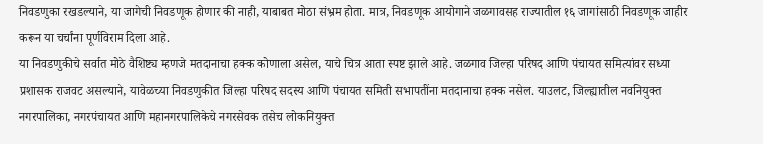निवडणुका रखडल्याने, या जागेची निवडणूक होणार की नाही, याबाबत मोठा संभ्रम होता. मात्र, निवडणूक आयोगाने जळगावसह राज्यातील १६ जागांसाठी निवडणूक जाहीर करून या चर्चांना पूर्णविराम दिला आहे.
या निवडणुकीचे सर्वात मोठे वैशिष्ट्य म्हणजे मतदानाचा हक्क कोणाला असेल, याचे चित्र आता स्पष्ट झाले आहे. जळगाव जिल्हा परिषद आणि पंचायत समित्यांवर सध्या प्रशासक राजवट असल्याने, यावेळच्या निवडणुकीत जिल्हा परिषद सदस्य आणि पंचायत समिती सभापतींना मतदानाचा हक्क नसेल. याउलट, जिल्ह्यातील नवनियुक्त नगरपालिका, नगरपंचायत आणि महानगरपालिकेचे नगरसेवक तसेच लोकनियुक्त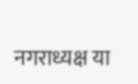नगराध्यक्ष या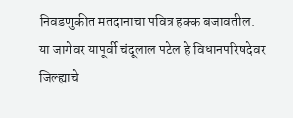निवडणुकीत मतदानाचा पवित्र हक्क बजावतील.
या जागेवर यापूर्वी चंदूलाल पटेल हे विधानपरिषदेवर जिल्ह्याचे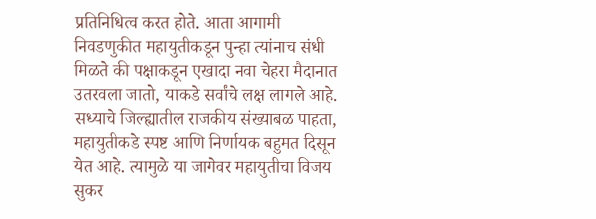प्रतिनिधित्व करत होते. आता आगामी निवडणुकीत महायुतीकडून पुन्हा त्यांनाच संधी मिळते की पक्षाकडून एखादा नवा चेहरा मैदानात उतरवला जातो, याकडे सर्वांचे लक्ष लागले आहे. सध्याचे जिल्ह्यातील राजकीय संख्याबळ पाहता, महायुतीकडे स्पष्ट आणि निर्णायक बहुमत दिसून येत आहे. त्यामुळे या जागेवर महायुतीचा विजय सुकर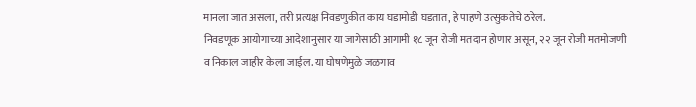मानला जात असला, तरी प्रत्यक्ष निवडणुकीत काय घडामोडी घडतात, हे पाहणे उत्सुकतेचे ठरेल.
निवडणूक आयोगाच्या आदेशानुसार या जागेसाठी आगामी १८ जून रोजी मतदान होणार असून, २२ जून रोजी मतमोजणी व निकाल जाहीर केला जाईल. या घोषणेमुळे जळगाव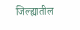जिल्ह्यातील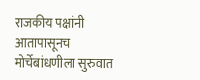राजकीय पक्षांनी आतापासूनच मोर्चेबांधणीला सुरुवात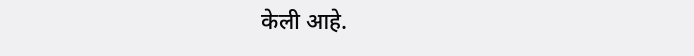केली आहे.